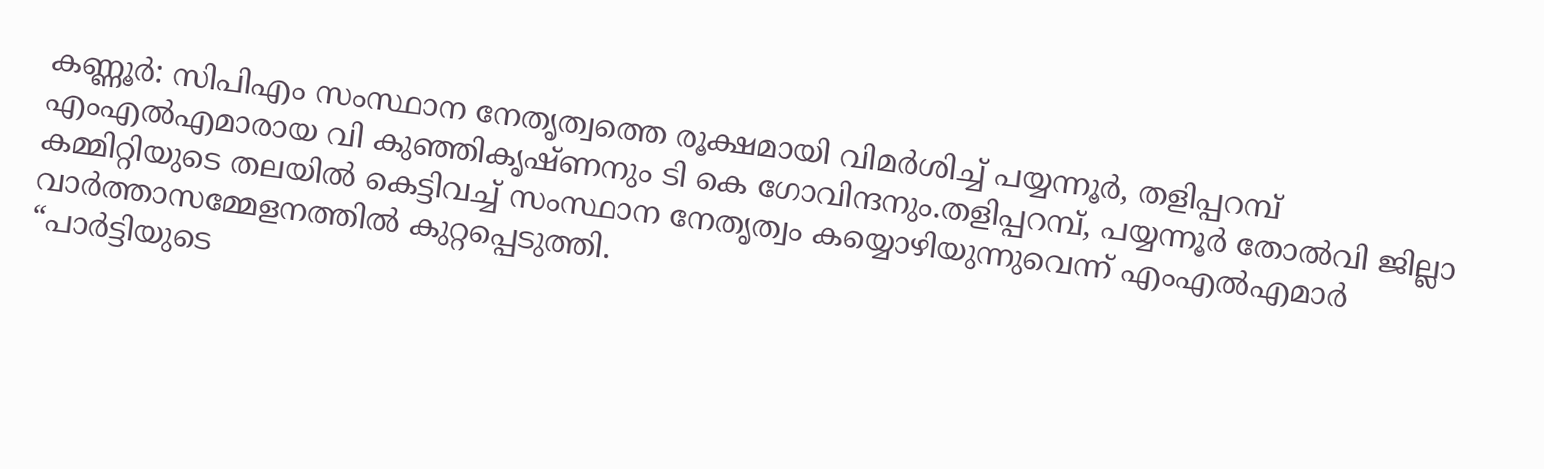കണ്ണൂർ: സിപിഎം സംസ്ഥാന നേതൃത്വത്തെ രൂക്ഷമായി വിമർശിച്ച് പയ്യന്നൂർ, തളിപ്പറമ്പ് എംഎൽഎമാരായ വി കുഞ്ഞികൃഷ്ണനും ടി കെ ഗോവിന്ദനും.തളിപ്പറമ്പ്, പയ്യന്നൂർ തോൽവി ജില്ലാ കമ്മിറ്റിയുടെ തലയിൽ കെട്ടിവച്ച് സംസ്ഥാന നേതൃത്വം കയ്യൊഴിയുന്നുവെന്ന് എംഎൽഎമാർ വാർത്താസമ്മേളനത്തിൽ കുറ്റപ്പെടുത്തി.
“പാർട്ടിയുടെ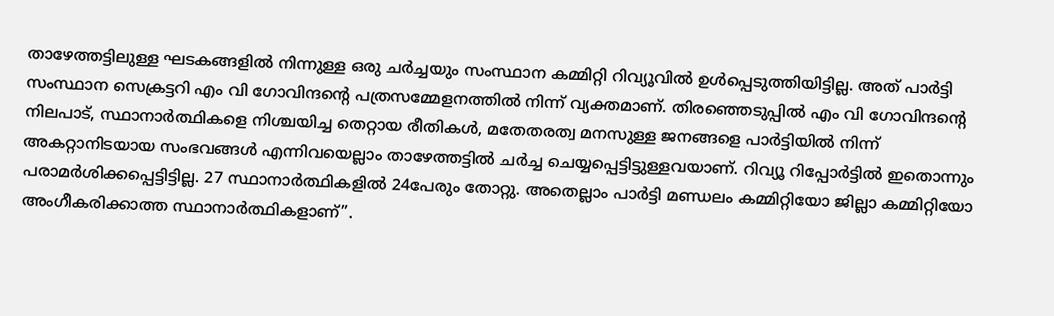താഴേത്തട്ടിലുള്ള ഘടകങ്ങളിൽ നിന്നുള്ള ഒരു ചർച്ചയും സംസ്ഥാന കമ്മിറ്റി റിവ്യൂവിൽ ഉൾപ്പെടുത്തിയിട്ടില്ല. അത് പാർട്ടി സംസ്ഥാന സെക്രട്ടറി എം വി ഗോവിന്ദന്റെ പത്രസമ്മേളനത്തിൽ നിന്ന് വ്യക്തമാണ്. തിരഞ്ഞെടുപ്പിൽ എം വി ഗോവിന്ദന്റെ നിലപാട്, സ്ഥാനാർത്ഥികളെ നിശ്ചയിച്ച തെറ്റായ രീതികൾ, മതേതരത്വ മനസുള്ള ജനങ്ങളെ പാർട്ടിയിൽ നിന്ന് അകറ്റാനിടയായ സംഭവങ്ങൾ എന്നിവയെല്ലാം താഴേത്തട്ടിൽ ചർച്ച ചെയ്യപ്പെട്ടിട്ടുള്ളവയാണ്. റിവ്യൂ റിപ്പോർട്ടിൽ ഇതൊന്നും പരാമർശിക്കപ്പെട്ടിട്ടില്ല. 27 സ്ഥാനാർത്ഥികളിൽ 24പേരും തോറ്റു. അതെല്ലാം പാർട്ടി മണ്ഡലം കമ്മിറ്റിയോ ജില്ലാ കമ്മിറ്റിയോ അംഗീകരിക്കാത്ത സ്ഥാനാർത്ഥികളാണ്”.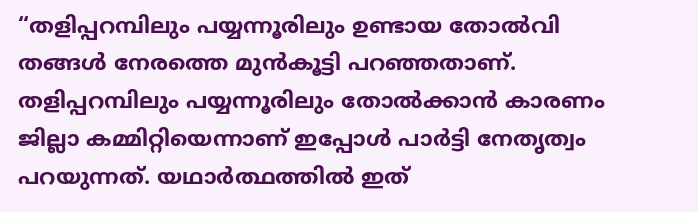“തളിപ്പറമ്പിലും പയ്യന്നൂരിലും ഉണ്ടായ തോൽവി തങ്ങൾ നേരത്തെ മുൻകൂട്ടി പറഞ്ഞതാണ്. തളിപ്പറമ്പിലും പയ്യന്നൂരിലും തോൽക്കാൻ കാരണം ജില്ലാ കമ്മിറ്റിയെന്നാണ് ഇപ്പോൾ പാർട്ടി നേതൃത്വം പറയുന്നത്. യഥാർത്ഥത്തിൽ ഇത്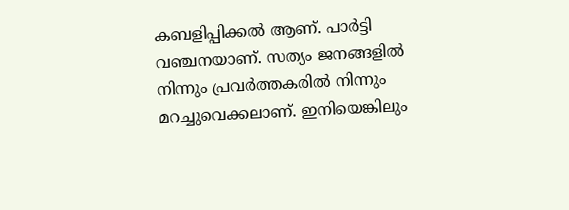കബളിപ്പിക്കൽ ആണ്. പാർട്ടി വഞ്ചനയാണ്. സത്യം ജനങ്ങളിൽ നിന്നും പ്രവർത്തകരിൽ നിന്നും മറച്ചുവെക്കലാണ്. ഇനിയെങ്കിലും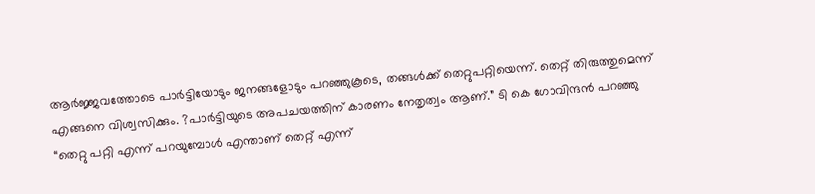ആർജ്ജവത്തോടെ പാർട്ടിയോടും ജനങ്ങളോടും പറഞ്ഞുകൂടെ, തങ്ങൾക്ക് തെറ്റുപറ്റിയെന്ന്. തെറ്റ് തിരുത്തുമെന്ന് എങ്ങനെ വിശ്വസിക്കും. ?പാർട്ടിയുടെ അപചയത്തിന് കാരണം നേതൃത്വം ആണ്.” ടി കെ ഗോവിന്ദൻ പറഞ്ഞു
“തെറ്റു പറ്റി എന്ന് പറയുമ്പോൾ എന്താണ് തെറ്റ് എന്ന്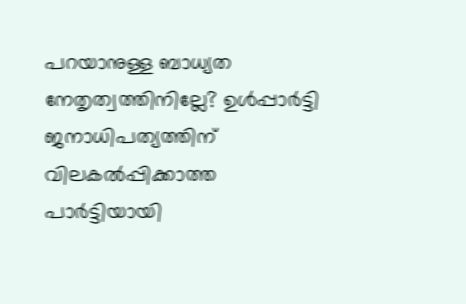പറയാനുള്ള ബാധ്യത നേതൃത്വത്തിനില്ലേ? ഉൾപ്പാർട്ടി ജനാധിപത്യത്തിന് വിലകൽപ്പിക്കാത്ത പാർട്ടിയായി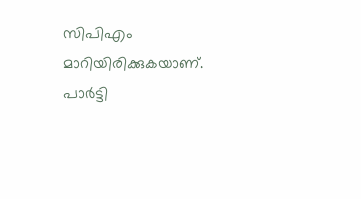സിപിഎം മാറിയിരിക്കുകയാണ്. പാർട്ടി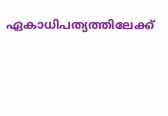ഏകാധിപത്യത്തിലേക്ക്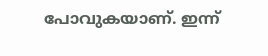പോവുകയാണ്. ഇന്ന്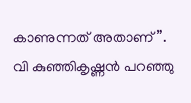കാണുന്നത് അതാണ്”. വി കുഞ്ഞികൃഷ്ണൻ പറഞ്ഞു